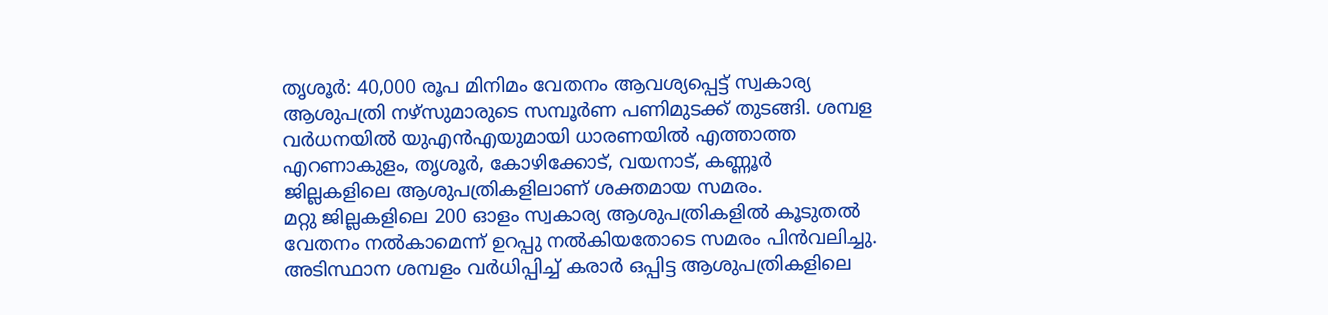തൃശൂർ: 40,000 രൂപ മിനിമം വേതനം ആവശ്യപ്പെട്ട് സ്വകാര്യ ആശുപത്രി നഴ്സുമാരുടെ സമ്പൂർണ പണിമുടക്ക് തുടങ്ങി. ശമ്പള വർധനയിൽ യുഎൻഎയുമായി ധാരണയിൽ എത്താത്ത എറണാകുളം, തൃശൂർ, കോഴിക്കോട്, വയനാട്, കണ്ണൂർ ജില്ലകളിലെ ആശുപത്രികളിലാണ് ശക്തമായ സമരം.
മറ്റു ജില്ലകളിലെ 200 ഓളം സ്വകാര്യ ആശുപത്രികളിൽ കൂടുതൽ വേതനം നൽകാമെന്ന് ഉറപ്പു നൽകിയതോടെ സമരം പിൻവലിച്ചു. അടിസ്ഥാന ശമ്പളം വർധിപ്പിച്ച് കരാർ ഒപ്പിട്ട ആശുപത്രികളിലെ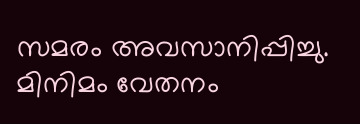സമരം അവസാനിപ്പിച്ചു. മിനിമം വേതനം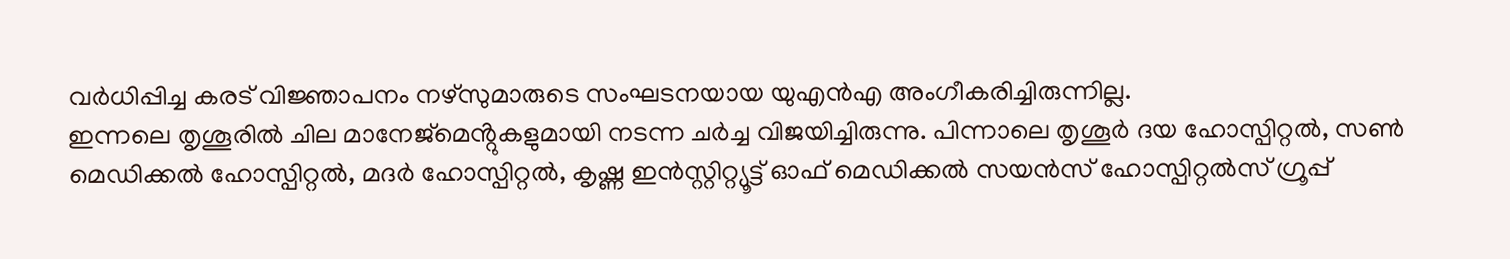വർധിപ്പിച്ച കരട് വിജ്ഞാപനം നഴ്സുമാരുടെ സംഘടനയായ യുഎൻഎ അംഗീകരിച്ചിരുന്നില്ല.
ഇന്നലെ തൃശൂരിൽ ചില മാനേജ്മെൻ്റുകളുമായി നടന്ന ചർച്ച വിജയിച്ചിരുന്നു. പിന്നാലെ തൃശൂർ ദയ ഹോസ്പിറ്റൽ, സൺ മെഡിക്കൽ ഹോസ്പിറ്റൽ, മദർ ഹോസ്പിറ്റൽ, കൃഷ്ണ ഇൻസ്റ്റിറ്റ്യൂട്ട് ഓഫ് മെഡിക്കൽ സയൻസ് ഹോസ്പിറ്റൽസ് ഗ്രൂപ്പ്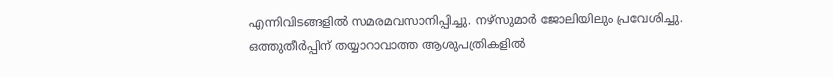എന്നിവിടങ്ങളിൽ സമരമവസാനിപ്പിച്ചു. നഴ്സുമാർ ജോലിയിലും പ്രവേശിച്ചു.
ഒത്തുതീർപ്പിന് തയ്യാറാവാത്ത ആശുപത്രികളിൽ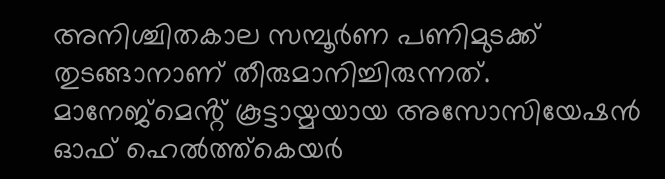അനിശ്ചിതകാല സമ്പൂർണ പണിമുടക്ക് തുടങ്ങാനാണ് തീരുമാനിച്ചിരുന്നത്. മാനേജ്മെൻ്റ് കൂട്ടായ്മയായ അസോസിയേഷൻ ഓഫ് ഹെൽത്ത്കെയർ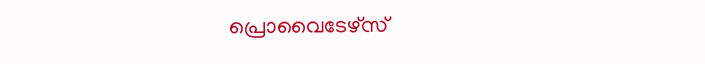പ്രൊവൈടേഴ്സ്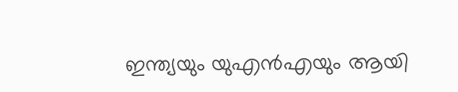ഇന്ത്യയും യുഎൻഎയും ആയി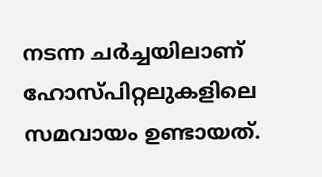നടന്ന ചർച്ചയിലാണ് ഹോസ്പിറ്റലുകളിലെ സമവായം ഉണ്ടായത്.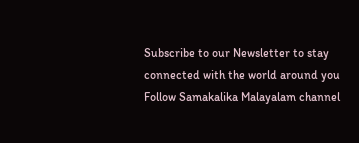Subscribe to our Newsletter to stay connected with the world around you
Follow Samakalika Malayalam channel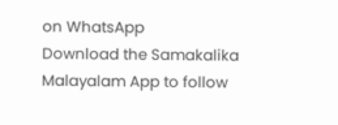on WhatsApp
Download the Samakalika Malayalam App to follow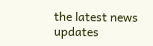the latest news updates